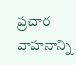ప్రచార వాహనాన్ని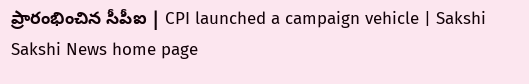ప్రారంభించిన సీపీఐ | CPI launched a campaign vehicle | Sakshi
Sakshi News home page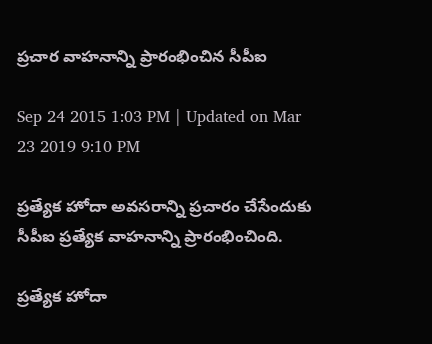ప్రచార వాహనాన్ని ప్రారంభించిన సీపీఐ

Sep 24 2015 1:03 PM | Updated on Mar 23 2019 9:10 PM

ప్రత్యేక హోదా అవసరాన్ని ప్రచారం చేసేందుకు సీపీఐ ప్రత్యేక వాహనాన్ని ప్రారంభించింది.

ప్రత్యేక హోదా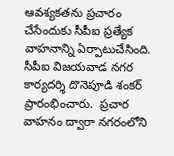ఆవశ్యకతను ప్రచారం చేసేందుకు సీపీఐ ప్రత్యేక వాహనాన్ని ఏర్పాటుచేసింది. సీపీఐ విజయవాడ నగర కార్యదర్శి దొనెపూడి శంకర్ ప్రారంభించారు.  ప్రచార వాహనం ద్వారా నగరంలోని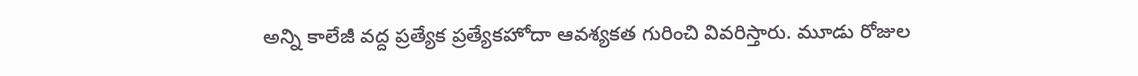అన్ని కాలేజీ వద్ద ప్రత్యేక ప్రత్యేకహోదా ఆవశ్యకత గురించి వివరిస్తారు. మూడు రోజుల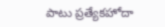పాటు ప్రత్యేకహోదా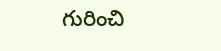గురించి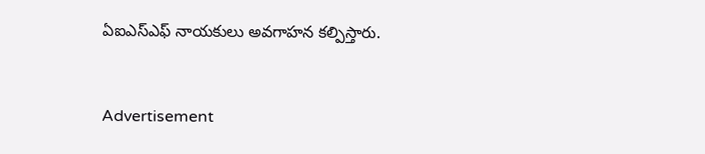ఏఐఎస్‌ఎఫ్ నాయకులు అవగాహన కల్పిస్తారు.


Advertisement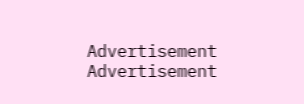Advertisement
Advertisement